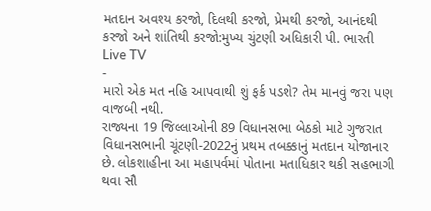મતદાન અવશ્ય કરજો, દિલથી કરજો, પ્રેમથી કરજો, આનંદથી કરજો અને શાંતિથી કરજો:મુખ્ય ચુંટણી અધિકારી પી. ભારતી
Live TV
-
મારો એક મત નહિ આપવાથી શું ફર્ક પડશે? તેમ માનવું જરા પણ વાજબી નથી.
રાજ્યના 19 જિલ્લાઓની 89 વિધાનસભા બેઠકો માટે ગુજરાત વિધાનસભાની ચૂંટણી-2022નું પ્રથમ તબક્કાનું મતદાન યોજાનાર છે. લોકશાહીના આ મહાપર્વમાં પોતાના મતાધિકાર થકી સહભાગી થવા સૌ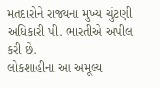મતદારોને રાજ્યના મુખ્ય ચુંટણી અધિકારી પી. ભારતીએ અપીલ કરી છે.
લોકશાહીના આ અમૂલ્ય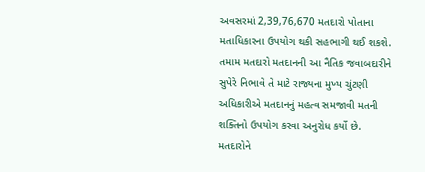અવસરમાં 2,39,76,670 મતદારો પોતાના મતાધિકારના ઉપયોગ થકી સહભાગી થઈ શકશે. તમામ મતદારો મતદાનની આ નૈતિક જવાબદારીને સુપેરે નિભાવે તે માટે રાજ્યના મુખ્ય ચુંટણી અધિકારીએ મતદાનનું મહત્વ સમજાવી મતની શક્તિનો ઉપયોગ કરવા અનુરોધ કર્યો છે.
મતદારોને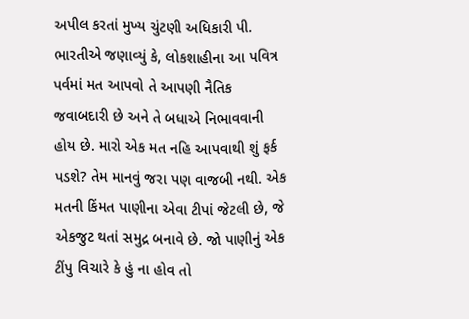અપીલ કરતાં મુખ્ય ચુંટણી અધિકારી પી. ભારતીએ જણાવ્યું કે, લોકશાહીના આ પવિત્ર પર્વમાં મત આપવો તે આપણી નૈતિક જવાબદારી છે અને તે બધાએ નિભાવવાની હોય છે. મારો એક મત નહિ આપવાથી શું ફર્ક પડશે? તેમ માનવું જરા પણ વાજબી નથી. એક મતની કિંમત પાણીના એવા ટીપાં જેટલી છે, જે એકજુટ થતાં સમુદ્ર બનાવે છે. જો પાણીનું એક ટીંપુ વિચારે કે હું ના હોવ તો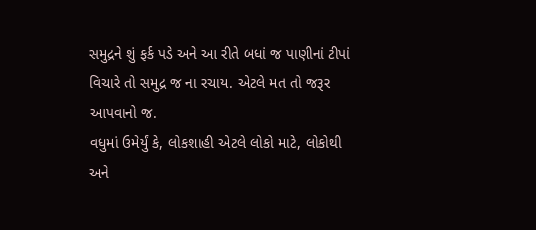સમુદ્રને શું ફર્ક પડે અને આ રીતે બધાં જ પાણીનાં ટીપાં વિચારે તો સમુદ્ર જ ના રચાય. એટલે મત તો જરૂર આપવાનો જ.
વધુમાં ઉમેર્યું કે, લોકશાહી એટલે લોકો માટે, લોકોથી અને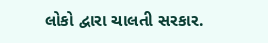લોકો દ્વારા ચાલતી સરકાર.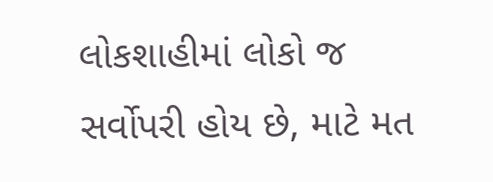લોકશાહીમાં લોકો જ સર્વોપરી હોય છે, માટે મત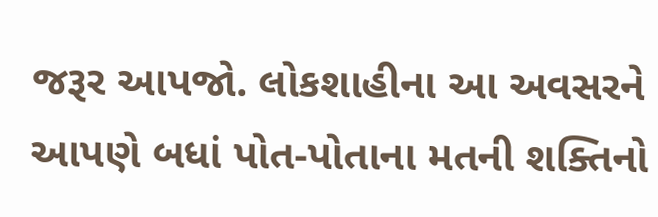જરૂર આપજો. લોકશાહીના આ અવસરને આપણે બધાં પોત-પોતાના મતની શક્તિનો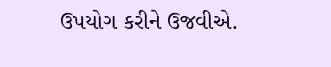ઉપયોગ કરીને ઉજવીએ.